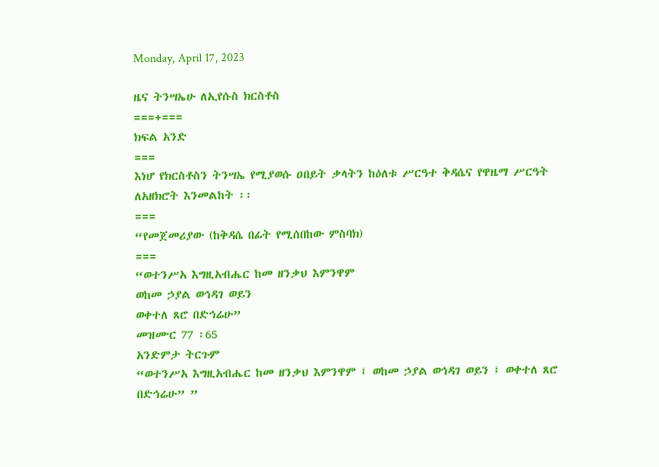Monday, April 17, 2023

ዜና ትንሣኤሁ ለኢየሱስ ክርስቶስ
===+===
ክፍል አንድ
===
እነሆ የክርስቶስን ትንሣኤ የሚያወሱ ዐበይት ቃላትን ከዕለቱ ሥርዓተ ቅዳሴና የዋዜማ ሥርዓት ለአዘክሮት እንመልከት ፡፡
===
“የመጀመሪያው (ከቅዳሴ በፊት የሚሰበከው ምስባክ)
===
“ወተንሥአ እግዚአብሔር ከመ ዘንቃህ እምንዋም
ወከመ ኃያል ወኅዳገ ወይን
ወቀተለ ጸሮ በድኅሬሁ”
መዝሙር 77 ፡65
አንድምታ ትርጉም
“ወተንሥአ እግዚአብሔር ከመ ዘንቃህ እምንዋም ፤ ወከመ ኃያል ወኅዳገ ወይን ፤ ወቀተለ ጸሮ በድኅሬሁ” ”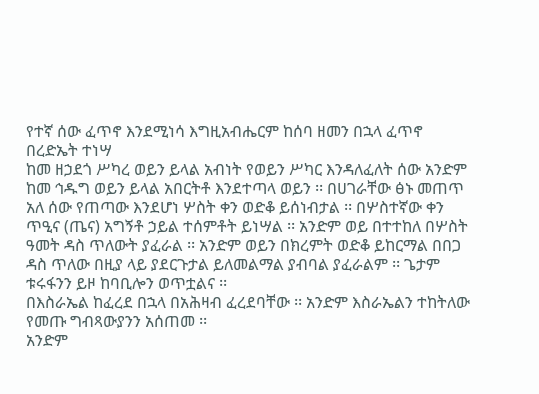የተኛ ሰው ፈጥኖ እንደሚነሳ እግዚአብሔርም ከሰባ ዘመን በኋላ ፈጥኖ በረድኤት ተነሣ
ከመ ዘኃደጎ ሥካረ ወይን ይላል አብነት የወይን ሥካር እንዳለፈለት ሰው አንድም ከመ ኅዱግ ወይን ይላል አበርትቶ እንደተጣላ ወይን ፡፡ በሀገራቸው ፅኑ መጠጥ አለ ሰው የጠጣው እንደሆነ ሦስት ቀን ወድቆ ይሰነብታል ፡፡ በሦስተኛው ቀን ጥዒና (ጤና) አግኝቶ ኃይል ተሰምቶት ይነሣል ፡፡ አንድም ወይ በተተከለ በሦስት ዓመት ዳስ ጥለውት ያፈራል ፡፡ አንድም ወይን በክረምት ወድቆ ይከርማል በበጋ ዳስ ጥለው በዚያ ላይ ያደርጉታል ይለመልማል ያብባል ያፈራልም ፡፡ ጌታም ቱሩፋንን ይዞ ከባቢሎን ወጥቷልና ፡፡
በእስራኤል ከፈረደ በኋላ በአሕዛብ ፈረደባቸው ፡፡ አንድም እስራኤልን ተከትለው የመጡ ግብጻውያንን አሰጠመ ፡፡
አንድም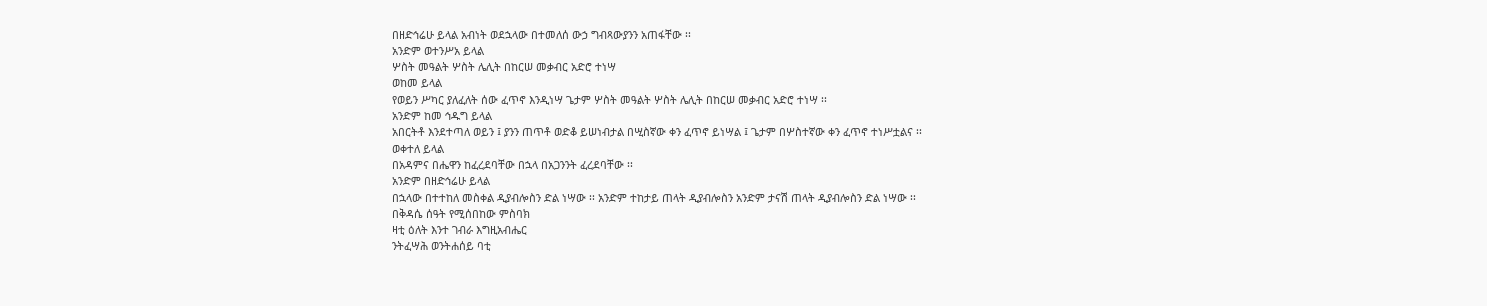በዘድኅሬሁ ይላል አብነት ወደኋላው በተመለሰ ውኃ ግብጻውያንን አጠፋቸው ፡፡
አንድም ወተንሥአ ይላል
ሦስት መዓልት ሦስት ሌሊት በከርሠ መቃብር አድሮ ተነሣ
ወከመ ይላል
የወይን ሥካር ያለፈለት ሰው ፈጥኖ እንዲነሣ ጌታም ሦስት መዓልት ሦስት ሌሊት በከርሠ መቃብር አድሮ ተነሣ ፡፡
አንድም ከመ ኅዱግ ይላል
አበርትቶ እንደተጣለ ወይን ፤ ያንን ጠጥቶ ወድቆ ይሠነብታል በሢስኛው ቀን ፈጥኖ ይነሣል ፤ ጌታም በሦስተኛው ቀን ፈጥኖ ተነሥቷልና ፡፡
ወቀተለ ይላል
በአዳምና በሔዋን ከፈረደባቸው በኋላ በአጋንንት ፈረደባቸው ፡፡
አንድም በዘድኅሬሁ ይላል
በኋላው በተተከለ መስቀል ዲያብሎስን ድል ነሣው ፡፡ አንድም ተከታይ ጠላት ዲያብሎስን አንድም ታናሽ ጠላት ዲያብሎስን ድል ነሣው ፡፡
በቅዳሴ ሰዓት የሚሰበከው ምስባክ
ዛቲ ዕለት እንተ ገብራ እግዚአብሔር
ንትፈሣሕ ወንትሐሰይ ባቲ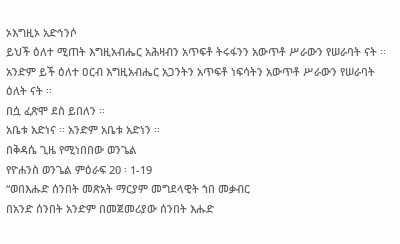ኦእግዚኦ አድኅንሶ
ይህች ዕለተ ሚጠት እግዚአብሔር አሕዛብን አጥፍቶ ትሩፋንን አውጥቶ ሥራውን የሠራባት ናት ፡፡ አንድም ይች ዕለተ ዐርብ እግዚአብሔር አጋንትን አጥፍቶ ነፍሳትን አውጥቶ ሥራውን የሠራባት ዕለት ናት ፡፡
በሷ ፈጽሞ ደስ ይበለን ፡፡
አቤቱ አድነና ፡፡ አንድም አቤቱ አድነን ፡፡
በቅዳሴ ጊዜ የሚነበበው ወንጌል
የዮሐንስ ወንጌል ምዕራፍ 20 ፡ 1-19
“ወበእሑድ ሰንበት መጽአት ማርያም መግደላዊት ኀበ መቃብር
በአንድ ሰንበት አንድም በመጀመሪያው ሰንበት እሑድ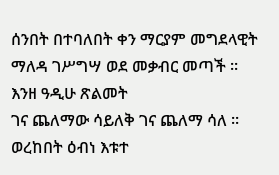ሰንበት በተባለበት ቀን ማርያም መግደላዊት ማለዳ ገሥግሣ ወደ መቃብር መጣች ፡፡
እንዘ ዓዲሁ ጽልመት
ገና ጨለማው ሳይለቅ ገና ጨለማ ሳለ ፡፡
ወረከበት ዕብነ እቱተ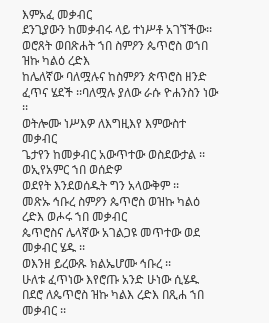እምአፈ መቃብር
ደንጊያውን ከመቃብሩ ላይ ተነሥቶ አገኘችው፡፡
ወሮጸት ወበጽሐት ኀበ ስምዖን ጴጥሮስ ወኀበ ዝኩ ካልዕ ረድእ
ከሌለኛው ባለሟሉና ከስምዖን ጵጥሮስ ዘንድ ፈጥና ሄደች ፡፡ባለሟሉ ያለው ራሱ ዮሐንስን ነው ፡፡
ወትሎሙ ነሥእዎ ለእግዚእየ እምውስተ መቃብር
ጌታየን ከመቃብር አውጥተው ወስደውታል ፡፡
ወኢየአምር ኀበ ወሰድዎ
ወደየት እንደወሰዱት ግን አላውቅም ፡፡
መጽኡ ኅቡረ ስምዖን ጴጥሮስ ወዝኩ ካልዕ ረድእ ወሖሩ ኀበ መቃብር
ጴጥሮስና ሌላኛው አገልጋዩ መጥተው ወደ መቃብር ሄዱ ፡፡
ወእንዘ ይረውጹ ክልኤሆሙ ኅቡረ ፡፡
ሁለቱ ፈጥነው እየሮጡ አንድ ሁነው ሲሄዱ
በደሮ ለጴጥሮስ ዝኩ ካልእ ረድእ በጺሐ ኀበ መቃብር ፡፡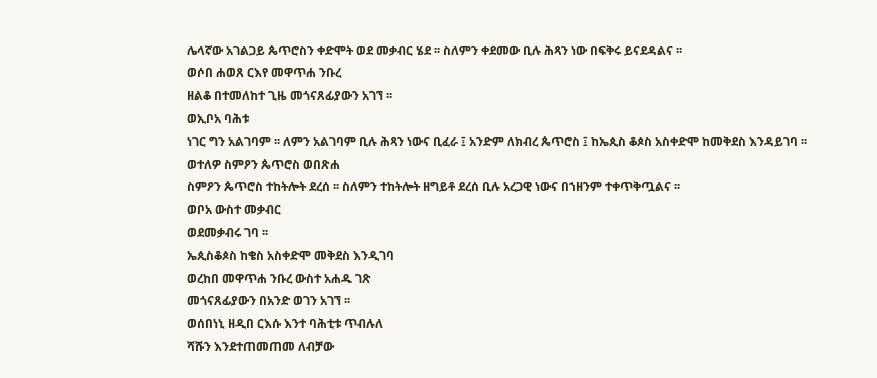ሌላኛው አገልጋይ ጴጥሮስን ቀድሞት ወደ መቃብር ሄደ ፡፡ ስለምን ቀደመው ቢሉ ሕጻን ነው በፍቅሩ ይናደዳልና ፡፡
ወሶበ ሐወጸ ርእየ መዋጥሐ ንቡረ
ዘልቆ በተመለከተ ጊዜ መጎናጸፊያውን አገኘ ፡፡
ወኢቦአ ባሕቱ
ነገር ግን አልገባም ፡፡ ለምን አልገባም ቢሉ ሕጻን ነውና ቢፈራ ፤ አንድም ለክብረ ጴጥሮስ ፤ ከኤጲስ ቆጶስ አስቀድሞ ከመቅደስ እንዳይገባ ፡፡
ወተለዎ ስምዖን ጴጥሮስ ወበጽሐ
ስምዖን ጴጥሮስ ተከትሎት ደረሰ ፡፡ ስለምን ተከትሎት ዘግይቶ ደረሰ ቢሉ አረጋዊ ነውና በኀዘንም ተቀጥቅጧልና ፡፡
ወቦአ ውስተ መቃብር
ወደመቃብሩ ገባ ፡፡
ኤጲስቆጶስ ከቄስ አስቀድሞ መቅደስ እንዲገባ
ወረከበ መዋጥሐ ንቡረ ውስተ አሐዱ ገጽ
መጎናጸፊያውን በአንድ ወገን አገኘ ፡፡
ወሰበነኒ ዘዲበ ርእሱ እንተ ባሕቲቱ ጥብሉለ
ሻሹን እንደተጠመጠመ ለብቻው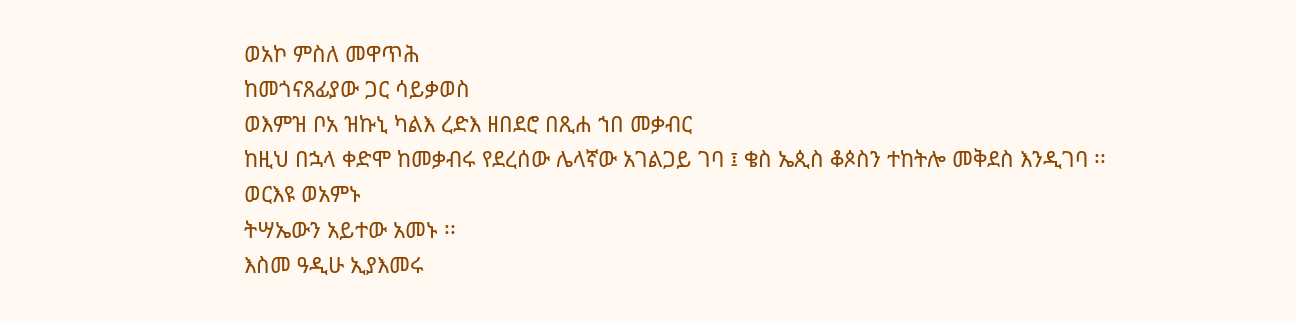ወአኮ ምስለ መዋጥሕ
ከመጎናጸፊያው ጋር ሳይቃወስ
ወእምዝ ቦአ ዝኩኒ ካልእ ረድእ ዘበደሮ በጺሐ ኀበ መቃብር
ከዚህ በኋላ ቀድሞ ከመቃብሩ የደረሰው ሌላኛው አገልጋይ ገባ ፤ ቄስ ኤጲስ ቆጶስን ተከትሎ መቅደስ እንዲገባ ፡፡
ወርእዩ ወአምኑ
ትሣኤውን አይተው አመኑ ፡፡
እስመ ዓዲሁ ኢያእመሩ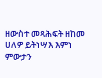ዘውስተ መጻሕፍት ዘከመ ሀለዎ ይትነሣእ እምነ ምውታን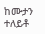ከሙታን ተለይቶ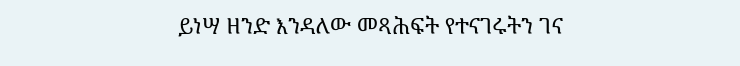ይነሣ ዘንድ እንዳለው መጻሕፍት የተናገሩትን ገና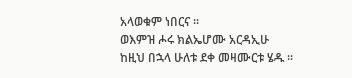አላወቁም ነበርና ፡፡
ወእምዝ ሖሩ ክልኤሆሙ አርዳኢሁ
ከዚህ በኋላ ሁለቱ ደቀ መዛሙርቱ ሄዱ ፡፡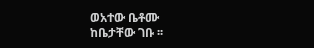ወአተው ቤቶሙ
ከቤታቸው ገቡ ፡፡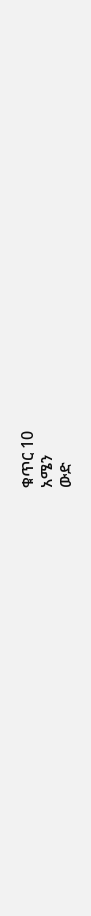ቁጥር 10
አሜን
ውድ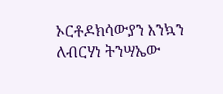ኦርቶዶክሳውያን እንኳን ለብርሃነ ትንሣኤው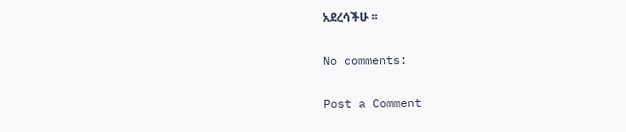አደረሳችሁ ፡፡

No comments:

Post a Comment